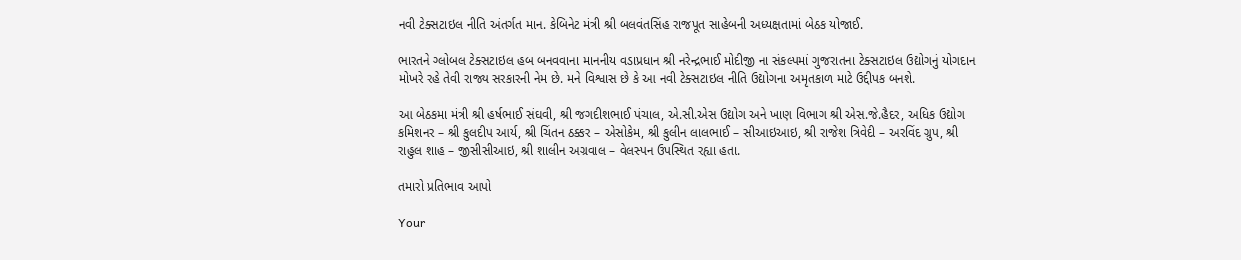નવી ટેક્સટાઇલ નીતિ અંતર્ગત માન. કેબિનેટ મંત્રી શ્રી બલવંતસિંહ રાજપૂત સાહેબની અધ્યક્ષતામાં બેઠક યોજાઈ.

ભારતને ગ્લોબલ ટેક્સટાઇલ હબ બનવવાના માનનીય વડાપ્રધાન શ્રી નરેન્દ્રભાઈ મોદીજી ના સંકલ્પમાં ગુજરાતના ટેક્સટાઇલ ઉદ્યોગનું યોગદાન મોખરે રહે તેવી રાજ્ય સરકારની નેમ છે. મને વિશ્વાસ છે કે આ નવી ટેક્સટાઇલ નીતિ ઉદ્યોગના અમૃતકાળ માટે ઉદ્દીપક બનશે.

આ બેઠકમા મંત્રી શ્રી હર્ષભાઈ સંઘવી, શ્રી જગદીશભાઈ પંચાલ, એ.સી.એસ ઉદ્યોગ અને ખાણ વિભાગ શ્રી એસ.જે.હૈદર, અધિક ઉદ્યોગ કમિશનર – શ્રી કુલદીપ આર્ય, શ્રી ચિંતન ઠક્કર – એસોકેમ, શ્રી કુલીન લાલભાઈ – સીઆઇઆઇ, શ્રી રાજેશ ત્રિવેદી – અરવિંદ ગ્રુપ, શ્રી રાહુલ શાહ – જીસીસીઆઇ, શ્રી શાલીન અગ્રવાલ – વેલસ્પન ઉપસ્થિત રહ્યા હતા.

તમારો પ્રતિભાવ આપો

Your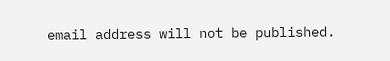email address will not be published.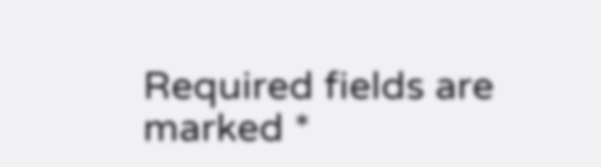Required fields are marked *